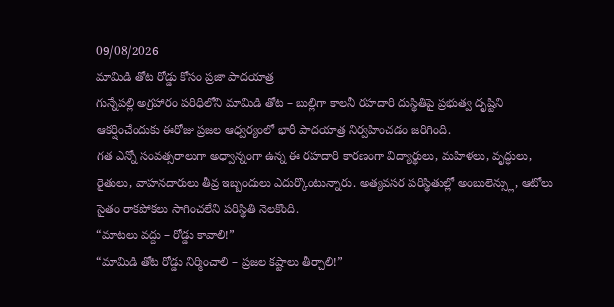09/08/2026
మామిడి తోట రోడ్డు కోసం ప్రజా పాదయాత్ర
గున్నేపల్లి అగ్రహారం పరిధిలోని మామిడి తోట – బుల్లిగా కాలనీ రహదారి దుస్థితిపై ప్రభుత్వ దృష్టిని ఆకర్షించేందుకు ఈరోజు ప్రజల ఆధ్వర్యంలో భారీ పాదయాత్ర నిర్వహించడం జరిగింది.
గత ఎన్నో సంవత్సరాలుగా అధ్వాన్నంగా ఉన్న ఈ రహదారి కారణంగా విద్యార్థులు, మహిళలు, వృద్ధులు, రైతులు, వాహనదారులు తీవ్ర ఇబ్బందులు ఎదుర్కొంటున్నారు. అత్యవసర పరిస్థితుల్లో అంబులెన్స్లు, ఆటోలు సైతం రాకపోకలు సాగించలేని పరిస్థితి నెలకొంది.
“మాటలు వద్దు – రోడ్డు కావాలి!”
“మామిడి తోట రోడ్డు నిర్మించాలి – ప్రజల కష్టాలు తీర్చాలి!”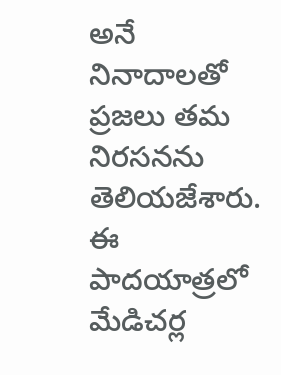అనే నినాదాలతో ప్రజలు తమ నిరసనను తెలియజేశారు.
ఈ పాదయాత్రలో మేడిచర్ల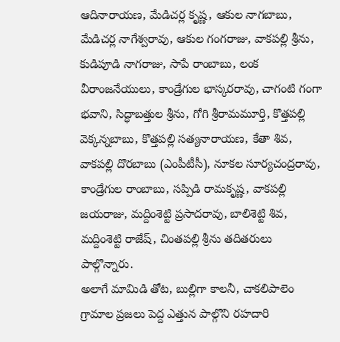ఆదినారాయణ, మేడిచర్ల కృష్ణ, ఆకుల నాగబాబు, మేడిచర్ల నాగేశ్వరావు, ఆకుల గంగరాజు, వాకపల్లి శ్రీను, కుడిపూడి నాగరాజు, సాపే రాంబాబు, లంక వీరాంజనేయులు, కాండ్రేగుల భాస్కరరావు, చాగంటి గంగా భవాని, సిద్ధాబత్తుల శ్రీను, గోగి శ్రీరామమూర్తి, కొత్తపల్లి వెక్కన్నబాబు, కొత్తపల్లి సత్యనారాయణ, కేతా శివ, వాకపల్లి దొరబాబు (ఎంపీటీసీ), నూకల సూర్యచంద్రరావు, కాండ్రేగుల రాంబాబు, సప్పిడి రామకృష్ణ, వాకపల్లి జయరాజు, మద్దింశెట్టి ప్రసాదరావు, బాలిశెట్టి శివ, మద్దింశెట్టి రాజేష్, చింతపల్లి శ్రీను తదితరులు పాల్గొన్నారు.
అలాగే మామిడి తోట, బుల్లిగా కాలనీ, చాకలిపాలెం గ్రామాల ప్రజలు పెద్ద ఎత్తున పాల్గొని రహదారి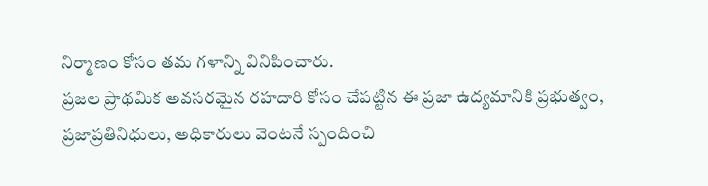నిర్మాణం కోసం తమ గళాన్ని వినిపించారు.
ప్రజల ప్రాథమిక అవసరమైన రహదారి కోసం చేపట్టిన ఈ ప్రజా ఉద్యమానికి ప్రభుత్వం, ప్రజాప్రతినిధులు, అధికారులు వెంటనే స్పందించి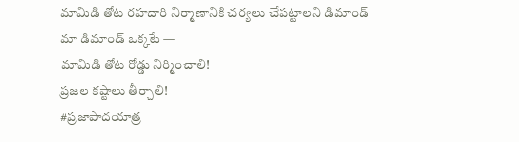మామిడి తోట రహదారి నిర్మాణానికి చర్యలు చేపట్టాలని డిమాండ్
మా డిమాండ్ ఒక్కటే —
మామిడి తోట రోడ్డు నిర్మించాలి!
ప్రజల కష్టాలు తీర్చాలి!
#ప్రజాపాదయాత్ర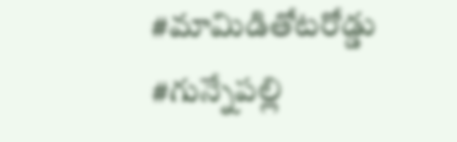#మామిడితోటరోడ్డు #గున్నేపల్లి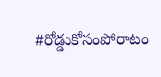#రోడ్డుకోసంపోరాటం